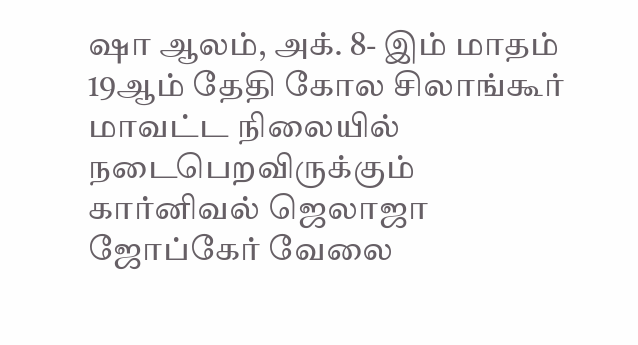ஷா ஆலம், அக். 8- இம் மாதம் 19ஆம் தேதி கோல சிலாங்கூர் மாவட்ட நிலையில் நடைபெறவிருக்கும் கார்னிவல் ஜெலாஜா ஜோப்கேர் வேலை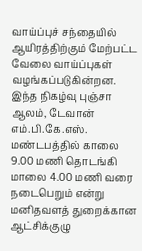வாய்ப்புச் சந்தையில் ஆயிரத்திற்கும் மேற்பட்ட வேலை வாய்ப்புகள் வழங்கப்படுகின்றன.
இந்த நிகழ்வு புஞ்சா ஆலம், டேவான் எம்.பி.கே.எஸ். மண்டபத்தில் காலை 9.00 மணி தொடங்கி மாலை 4.00 மணி வரை நடைபெறும் என்று மனிதவளத் துறைக்கான ஆட்சிக்குழு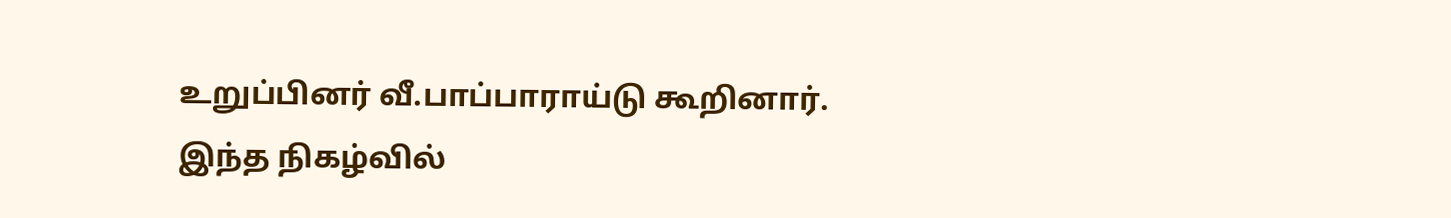உறுப்பினர் வீ.பாப்பாராய்டு கூறினார்.
இந்த நிகழ்வில்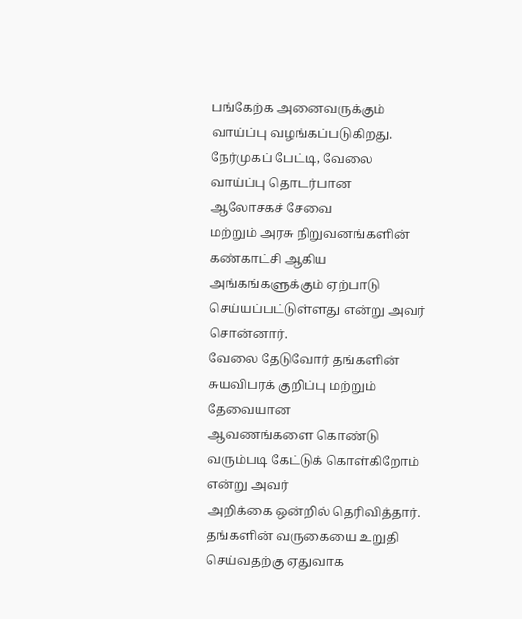பங்கேற்க அனைவருக்கும் வாய்ப்பு வழங்கப்படுகிறது.
நேர்முகப் பேட்டி, வேலை வாய்ப்பு தொடர்பான ஆலோசகச் சேவை
மற்றும் அரசு நிறுவனங்களின் கண்காட்சி ஆகிய அங்கங்களுக்கும் ஏற்பாடு
செய்யப்பட்டுள்ளது என்று அவர் சொன்னார்.
வேலை தேடுவோர் தங்களின் சுயவிபரக் குறிப்பு மற்றும் தேவையான
ஆவணங்களை கொண்டு வரும்படி கேட்டுக் கொள்கிறோம் என்று அவர்
அறிக்கை ஒன்றில் தெரிவித்தார்.
தங்களின் வருகையை உறுதி செய்வதற்கு ஏதுவாக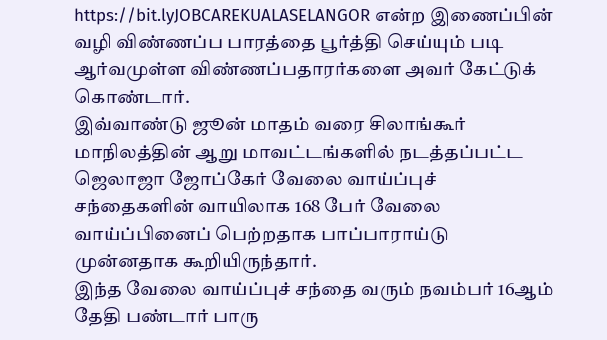https://bit.lyJOBCAREKUALASELANGOR என்ற இணைப்பின் வழி விண்ணப்ப பாரத்தை பூர்த்தி செய்யும் படி ஆர்வமுள்ள விண்ணப்பதாரர்களை அவர் கேட்டுக் கொண்டார்.
இவ்வாண்டு ஜூன் மாதம் வரை சிலாங்கூர் மாநிலத்தின் ஆறு மாவட்டங்களில் நடத்தப்பட்ட ஜெலாஜா ஜோப்கேர் வேலை வாய்ப்புச் சந்தைகளின் வாயிலாக 168 பேர் வேலை வாய்ப்பினைப் பெற்றதாக பாப்பாராய்டு முன்னதாக கூறியிருந்தார்.
இந்த வேலை வாய்ப்புச் சந்தை வரும் நவம்பர் 16ஆம் தேதி பண்டார் பாரு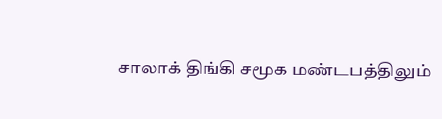சாலாக் திங்கி சமூக மண்டபத்திலும்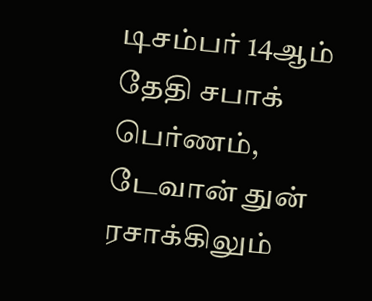டிசம்பர் 14ஆம் தேதி சபாக் பெர்ணம், டேவான் துன் ரசாக்கிலும்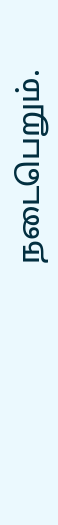நடைபெறும்.